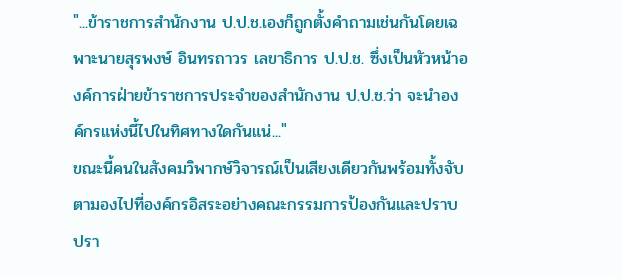"...ข้าราชการสำนักงาน ป.ป.ช.เองก็ถูกตั้งคำถามเช่นกันโดยเฉพาะนายสุรพงษ์ อินทรถาวร เลขาธิการ ป.ป.ช. ซึ่งเป็นหัวหน้าองค์การฝ่ายข้าราชการประจำของสำนักงาน ป.ป.ช.ว่า จะนำองค์กรแห่งนี้ไปในทิศทางใดกันแน่..."
ขณะนี้คนในสังคมวิพากษ์วิจารณ์เป็นเสียงเดียวกันพร้อมทั้งจับตามองไปที่องค์กรอิสระอย่างคณะกรรมการป้องกันและปราบปรา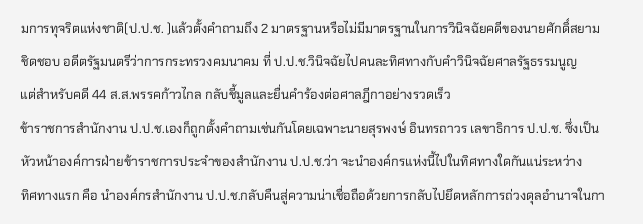มการทุจริตแห่งชาติ(ป.ป.ช. )แล้วตั้งคำถามถึง 2 มาตรฐานหรือไม่มีมาตรฐานในการวินิจฉัยคดีของนายศักดิ์สยาม ชิดชอบ อดีตรัฐมนตรีว่าการกระทรวงคมนาคม ที่ ป.ป.ช.วินิจฉัยไปคนละทิศทางกับคำวินิจฉัยศาลรัฐธรรมนูญ
แต่สำหรับคดี 44 ส.ส.พรรคก้าวไกล กลับชี้มูลและยื่นคำร้องต่อศาลฎีกาอย่างรวดเร็ว
ข้าราชการสำนักงาน ป.ป.ช.เองก็ถูกตั้งคำถามเช่นกันโดยเฉพาะนายสุรพงษ์ อินทรถาวร เลขาธิการ ป.ป.ช. ซึ่งเป็นหัวหน้าองค์การฝ่ายข้าราชการประจำของสำนักงาน ป.ป.ช.ว่า จะนำองค์กรแห่งนี้ไปในทิศทางใดกันแน่ระหว่าง
ทิศทางแรก คือ นำองค์กรสำนักงาน ป.ป.ช.กลับคืนสู่ความน่าเชื่อถือด้วยการกลับไปยึดหลักการถ่วงดุลอำนาจในกา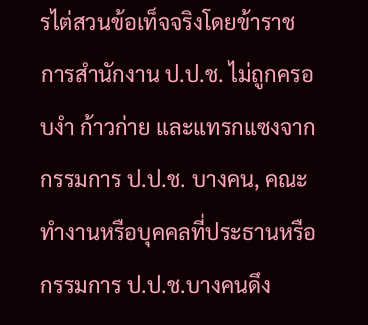รไต่สวนข้อเท็จจริงโดยข้าราชการสำนักงาน ป.ป.ช. ไม่ถูกครอบงำ ก้าวก่าย และแทรกแซงจากกรรมการ ป.ป.ช. บางคน, คณะทำงานหรือบุคคลที่ประธานหรือกรรมการ ป.ป.ช.บางคนดึง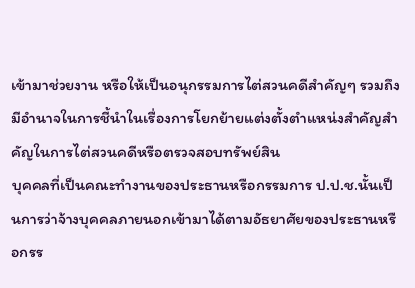เข้ามาช่วยงาน หรือให้เป็นอนุกรรมการไต่สวนคดีสำคัญๆ รวมถึงมีอำนาจในการชี้นำในเรื่องการโยกย้ายแต่งตั้งตำแหน่งสำคัญสำคัญในการไต่สวนคดีหรือตรวจสอบทรัพย์สิน
บุคคลที่เป็นคณะทำงานของประธานหรือกรรมการ ป.ป.ช.นั้นเป็นการว่าจ้างบุคคลภายนอกเข้ามาได้ตามอัธยาศัยของประธานหรือกรร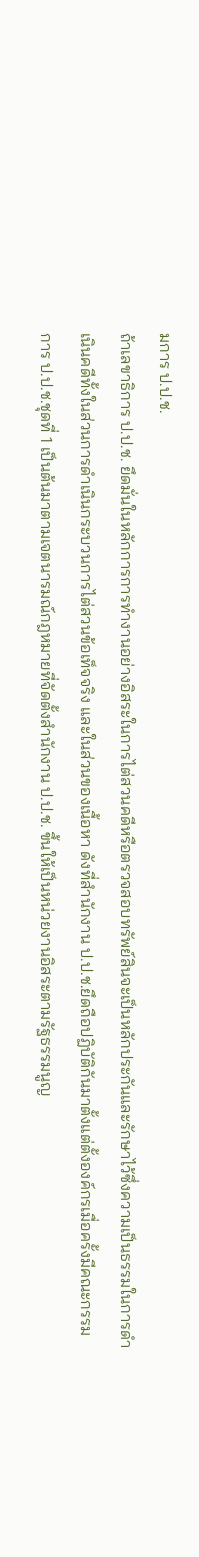มการ ป.ป.ช.
ถ้าเลขาธิการ ป.ป.ช. ยึดมั่นในหลักการการทำงานอย่างอิสระในการไต่สวนคดีหรือตรวจสอบทรัพย์สินจะเป็นหลักประกันและรักษาไว้ซึ่งความเป็นธรรมในการดำเนินคดีทั้งในส่วนการดำเนินกระบวนการไต่สวนข้อเท็จจริง และในส่วนของเนื้อหา ดังที่สำนักงาน ป.ป.ช.ยึดถือปฏิบัติกันมาตั้งแต่ตั้งองค์กรเมื่อครั้งมีคณะกรรมการ ป.ป.ช.ชุดที่ 1 เป็นต้นมาตามเจตนารมณ์กฎหมายที่จัดตั้งสำนักงาน ป.ป.ช. ขึ้นให้เป็นหน่วยงานอิสระตามรัฐธรรมนูญ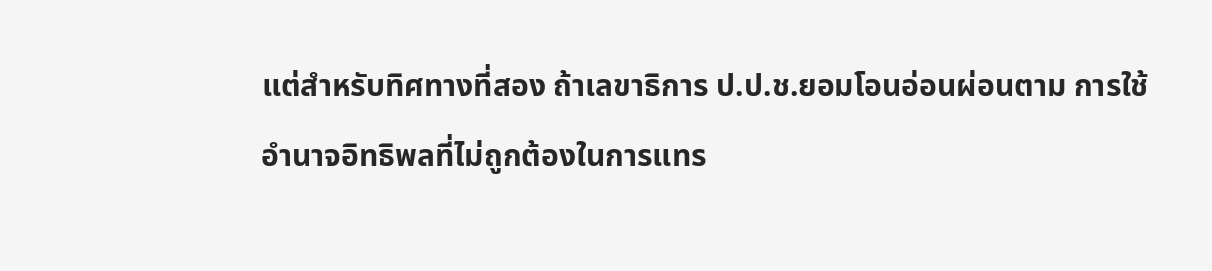แต่สำหรับทิศทางที่สอง ถ้าเลขาธิการ ป.ป.ช.ยอมโอนอ่อนผ่อนตาม การใช้อำนาจอิทธิพลที่ไม่ถูกต้องในการแทร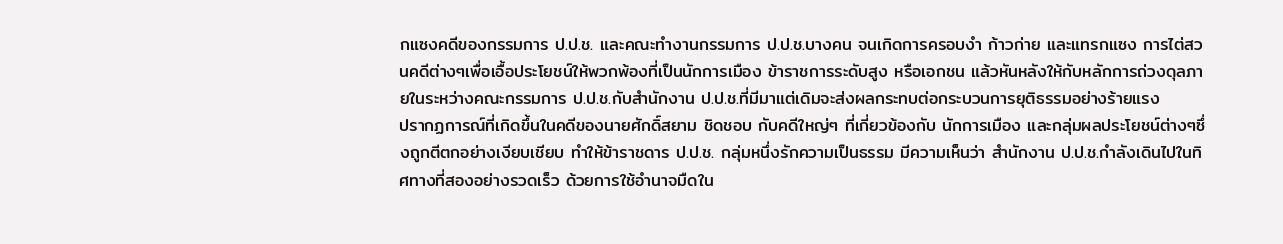กแซงคดีของกรรมการ ป.ป.ช. และคณะทำงานกรรมการ ป.ป.ช.บางคน จนเกิดการครอบงำ ก้าวก่าย และแทรกแซง การไต่สวนคดีต่างๆเพื่อเอื้อประโยชน์ให้พวกพ้องที่เป็นนักการเมือง ข้าราชการระดับสูง หรือเอกชน แล้วหันหลังให้กับหลักการถ่วงดุลภายในระหว่างคณะกรรมการ ป.ป.ช.กับสำนักงาน ป.ป.ช.ที่มีมาแต่เดิมจะส่งผลกระทบต่อกระบวนการยุติธรรมอย่างร้ายแรง
ปรากฏการณ์ที่เกิดขึ้นในคดีของนายศักดิ์สยาม ชิดชอบ กับคดีใหญ่ๆ ที่เกี่ยวข้องกับ นักการเมือง และกลุ่มผลประโยชน์ต่างๆซึ่งถูกตีตกอย่างเงียบเชียบ ทำให้ข้าราชดาร ป.ป.ช. กลุ่มหนึ่งรักความเป็นธรรม มีความเห็นว่า สำนักงาน ป.ป.ช.กำลังเดินไปในทิศทางที่สองอย่างรวดเร็ว ด้วยการใช้อำนาจมืดใน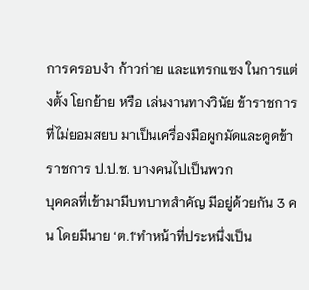การครอบงำ ก้าวก่าย และแทรกแซง ในการแต่งตั้ง โยกย้าย หรือ เล่นงานทางวินัย ข้าราชการที่ไม่ยอมสยบ มาเป็นเครื่องมือผูกมัดและดูดข้าราชการ ป.ป.ช. บางคนไปเป็นพวก
บุคคลที่เข้ามามีบทบาทสำคัญ มีอยู่ด้วยกัน 3 คน โดยมีนาย ‘ต.1‘ทำหน้าที่ประหนึ่งเป็น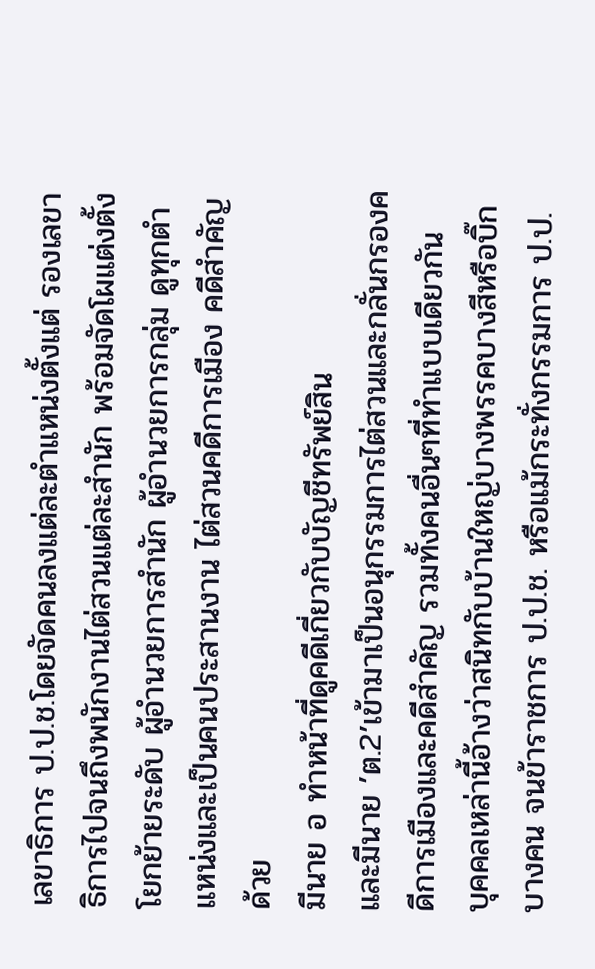เลขาธิการ ป.ป.ช.โดยจัดคนลงแต่ละตำแหน่งตั้งแต่ รองเลขาธิการไปจนถึงพนักงานไต่สวนแต่ละสำนัก พร้อมจัดโผแต่งตั้งโยกย้ายระดับ ผู้อำนวยการสำนัก ผู้อำนวยการกลุ่ม ดูทุกตำแหน่งและเป็นคนประสานงาน ไต่สวนคดีการเมือง คดีสำคัญด้วย
มีนาย อ ทำหน้าที่ดูคดีเกี่ยวกับบัญชีทรัพย์สิน
และมีนาย ’ต.2’เข้ามาเป็นอนุกรรมการไต่สวนและกลั่นกรองคดีการเมืองและคดีสำคัญ รวมทั้งคนอื่นๆที่ทำแบบเดียวกัน
บุคคลเหล่านี้อ้างว่าสนิทกับบ้านใหญ่บางพรรคบางสีหรือบิ๊กบางคน จนข้าราชการ ป.ป.ช. หรือแม้กระทั่งกรรมการ ป.ป.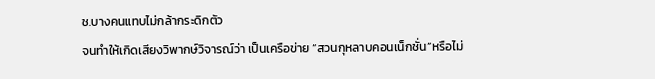ช.บางคนแทบไม่กล้ากระดิกตัว
จนทำให้เกิดเสียงวิพากษ์วิจารณ์ว่า เป็นเครือข่าย “สวนกุหลาบคอนเน็กชั่น”หรือไม่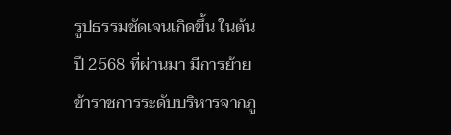รูปธรรมชัดเจนเกิดขึ้น ในต้นปี 2568 ที่ผ่านมา มีการย้ายข้าราชการระดับบริหารจากภู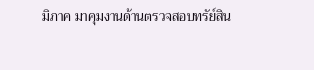มิภาค มาคุมงานด้านตรวจสอบทรัย์สิน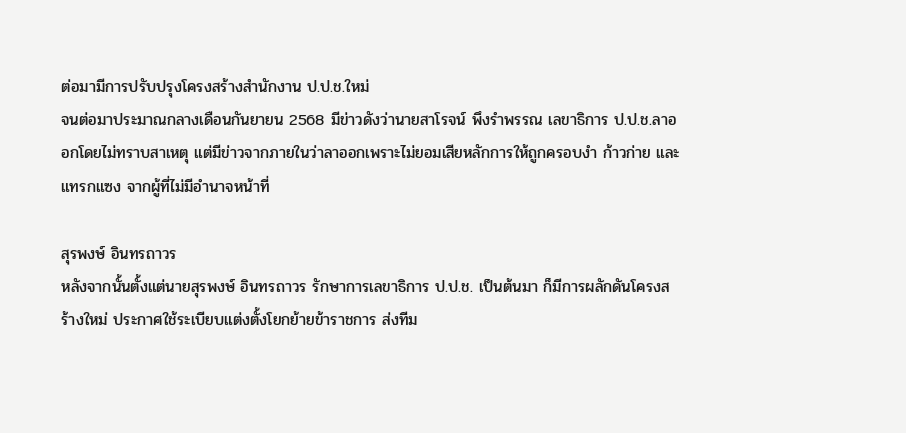ต่อมามีการปรับปรุงโครงสร้างสำนักงาน ป.ป.ช.ใหม่
จนต่อมาประมาณกลางเดือนกันยายน 2568 มีข่าวดังว่านายสาโรจน์ พึงรำพรรณ เลขาธิการ ป.ป.ช.ลาออกโดยไม่ทราบสาเหตุ แต่มีข่าวจากภายในว่าลาออกเพราะไม่ยอมเสียหลักการให้ถูกครอบงำ ก้าวก่าย และแทรกแซง จากผู้ที่ไม่มีอำนาจหน้าที่

สุรพงษ์ อินทรถาวร
หลังจากนั้นตั้งแต่นายสุรพงษ์ อินทรถาวร รักษาการเลขาธิการ ป.ป.ช. เป็นต้นมา ก็มีการผลักดันโครงสร้างใหม่ ประกาศใช้ระเบียบแต่งตั้งโยกย้ายข้าราชการ ส่งทีม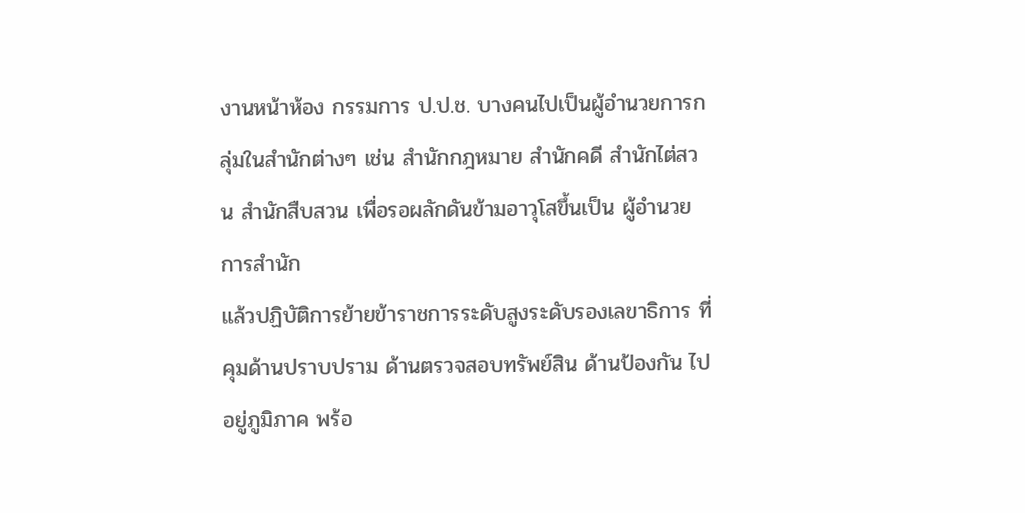งานหน้าห้อง กรรมการ ป.ป.ช. บางคนไปเป็นผู้อำนวยการกลุ่มในสำนักต่างๆ เช่น สำนักกฎหมาย สำนักคดี สำนักไต่สวน สำนักสืบสวน เพื่อรอผลักดันข้ามอาวุโสขึ้นเป็น ผู้อำนวยการสำนัก
แล้วปฏิบัติการย้ายข้าราชการระดับสูงระดับรองเลขาธิการ ที่คุมด้านปราบปราม ด้านตรวจสอบทรัพย์สิน ด้านป้องกัน ไปอยู่ภูมิภาค พร้อ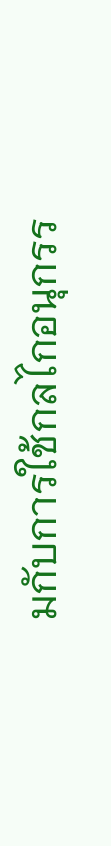มกับการใช้กลไกอนุกรร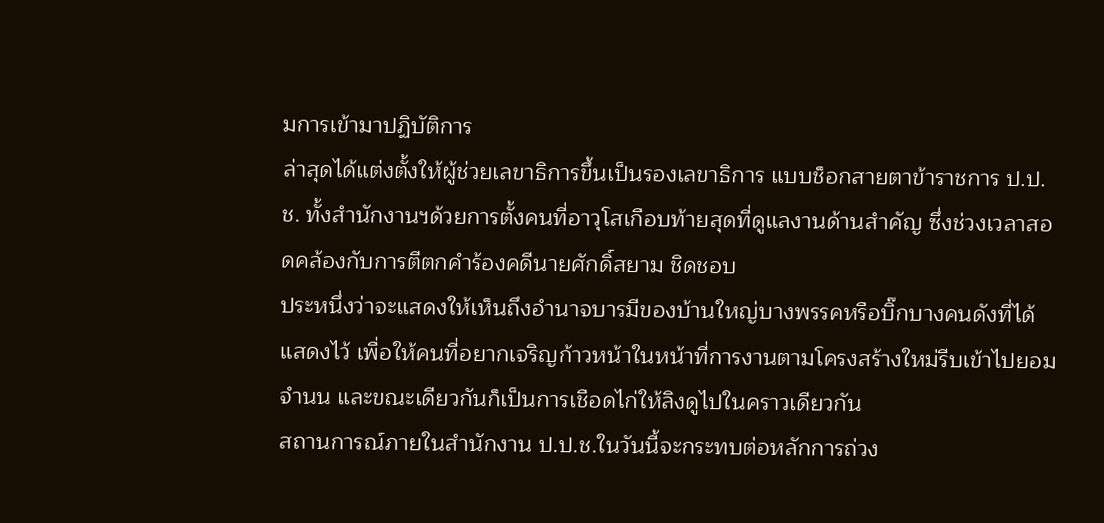มการเข้ามาปฏิบัติการ
ล่าสุดได้แต่งตั้งให้ผู้ช่วยเลขาธิการขึ้นเป็นรองเลขาธิการ แบบช็อกสายตาข้าราชการ ป.ป.ช. ทั้งสำนักงานฯด้วยการตั้งคนที่อาวุโสเกือบท้ายสุดที่ดูแลงานด้านสำคัญ ซึ่งช่วงเวลาสอดคล้องกับการตีตกคำร้องคดีนายศักดิ์สยาม ชิดชอบ
ประหนึ่งว่าจะแสดงให้เห็นถึงอำนาจบารมีของบ้านใหญ่บางพรรคหรือบิ๊กบางคนดังที่ได้แสดงไว้ เพื่อให้คนที่อยากเจริญก้าวหน้าในหน้าที่การงานตามโครงสร้างใหม่รีบเข้าไปยอมจำนน และขณะเดียวกันก็เป็นการเชือดไก่ให้ลิงดูไปในคราวเดียวกัน
สถานการณ์ภายในสำนักงาน ป.ป.ช.ในวันนี้จะกระทบต่อหลักการถ่วง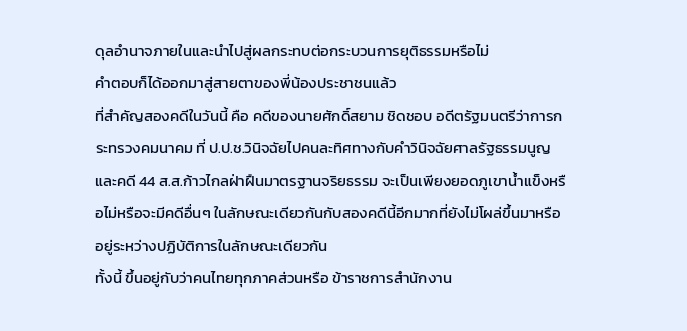ดุลอำนาจภายในและนำไปสู่ผลกระทบต่อกระบวนการยุติธรรมหรือไม่
คำตอบก็ได้ออกมาสู่สายตาของพี่น้องประชาชนแล้ว
ที่สำคัญสองคดีในวันนี้ คือ คดีของนายศักดิ์สยาม ชิดชอบ อดีตรัฐมนตรีว่าการกระทรวงคมนาคม ที่ ป.ป.ช.วินิจฉัยไปคนละทิศทางกับคำวินิจฉัยศาลรัฐธรรมนูญ และคดี 44 ส.ส.ก้าวไกลฝ่าฝืนมาตรฐานจริยธรรม จะเป็นเพียงยอดภูเขาน้ำแข็งหรือไม่หรือจะมีคดีอื่นๆ ในลักษณะเดียวกันกับสองคดีนี้อีกมากที่ยังไม่โผล่ขึ้นมาหรืออยู่ระหว่างปฏิบัติการในลักษณะเดียวกัน
ทั้งนี้ ขึ้นอยู่กับว่าคนไทยทุกภาคส่วนหรือ ข้าราชการสำนักงาน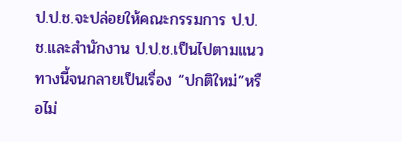ป.ป.ช.จะปล่อยให้คณะกรรมการ ป.ป.ช.และสำนักงาน ป.ป.ช.เป็นไปตามแนวทางนี้จนกลายเป็นเรื่อง “ปกติใหม่”หรือไม่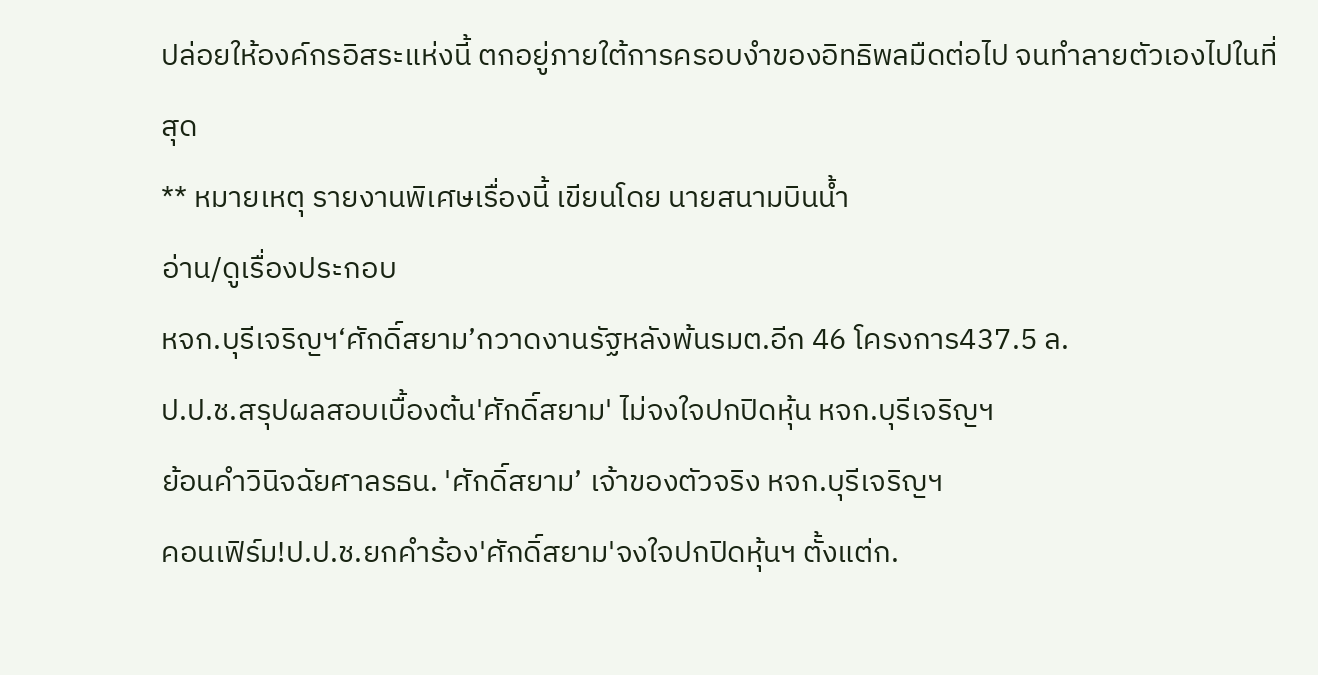ปล่อยให้องค์กรอิสระแห่งนี้ ตกอยู่ภายใต้การครอบงำของอิทธิพลมืดต่อไป จนทำลายตัวเองไปในที่สุด
** หมายเหตุ รายงานพิเศษเรื่องนี้ เขียนโดย นายสนามบินน้ำ
อ่าน/ดูเรื่องประกอบ
หจก.บุรีเจริญฯ‘ศักดิ์สยาม’กวาดงานรัฐหลังพ้นรมต.อีก 46 โครงการ437.5 ล.
ป.ป.ช.สรุปผลสอบเบื้องต้น'ศักดิ์สยาม' ไม่จงใจปกปิดหุ้น หจก.บุรีเจริญฯ
ย้อนคำวินิจฉัยศาลรธน. 'ศักดิ์สยาม’ เจ้าของตัวจริง หจก.บุรีเจริญฯ
คอนเฟิร์ม!ป.ป.ช.ยกคำร้อง'ศักดิ์สยาม'จงใจปกปิดหุ้นฯ ตั้งแต่ก.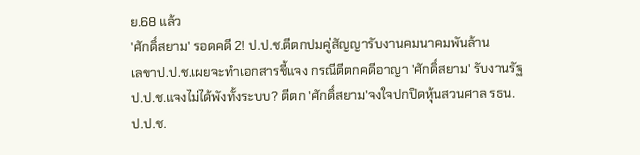ย.68 แล้ว
'ศักดิ์สยาม' รอดคดี 2! ป.ป.ช.ตีตกปมคู่สัญญารับงานคมนาคมพันล้าน
เลขาป.ป.ช.เผยจะทำเอกสารชี้แจง กรณีตีตกคดีอาญา 'ศักดิ์สยาม' รับงานรัฐ
ป.ป.ช.แจงไม่ได้พังทั้งระบบ? ตีตก 'ศักดิ์สยาม'จงใจปกปิดหุ้นสวนศาล รธน.
ป.ป.ช.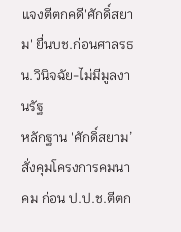แจงตีตกคดี'ศักดิ์สยาม' ยื่นบช.ก่อนศาลรธน.วินิจฉัย-ไม่มีมูลงานรัฐ
หลักฐาน 'ศักดิ์สยาม’สั่งคุมโครงการคมนาคม ก่อน ป.ป.ช.ตีตก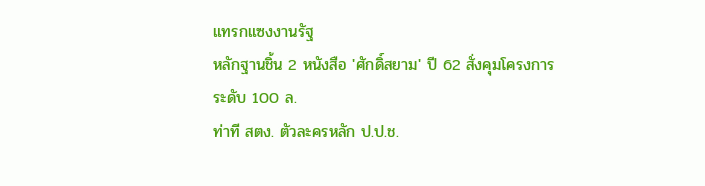แทรกแซงงานรัฐ
หลักฐานชิ้น 2 หนังสือ 'ศักดิ์สยาม' ปี 62 สั่งคุมโครงการระดับ 100 ล.
ท่าที สตง. ตัวละครหลัก ป.ป.ช.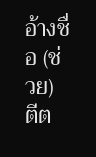อ้างชื่อ (ช่วย) ตีต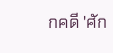กคดี 'ศัก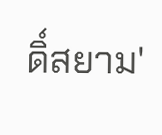ดิ์สยาม'